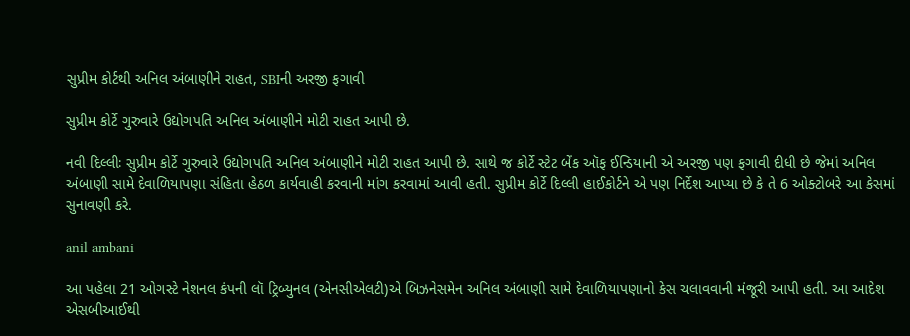સુપ્રીમ કોર્ટથી અનિલ અંબાણીને રાહત, SBIની અરજી ફગાવી

સુપ્રીમ કોર્ટે ગુરુવારે ઉદ્યોગપતિ અનિલ અંબાણીને મોટી રાહત આપી છે.

નવી દિલ્લીઃ સુપ્રીમ કોર્ટે ગુરુવારે ઉદ્યોગપતિ અનિલ અંબાણીને મોટી રાહત આપી છે. સાથે જ કોર્ટે સ્ટેટ બેંક ઑફ ઈન્ડિયાની એ અરજી પણ ફગાવી દીધી છે જેમાં અનિલ અંબાણી સામે દેવાળિયાપણા સંહિતા હેઠળ કાર્યવાહી કરવાની માંગ કરવામાં આવી હતી. સુપ્રીમ કોર્ટે દિલ્લી હાઈકોર્ટને એ પણ નિર્દેશ આપ્યા છે કે તે 6 ઓક્ટોબરે આ કેસમાં સુનાવણી કરે.

anil ambani

આ પહેલા 21 ઓગસ્ટે નેશનલ કંપની લૉ ટ્રિબ્યુનલ (એનસીએલટી)એ બિઝનેસમેન અનિલ અંબાણી સામે દેવાળિયાપણાનો કેસ ચલાવવાની મંજૂરી આપી હતી. આ આદેશ એસબીઆઈથી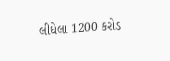લીધેલા 1200 કરોડ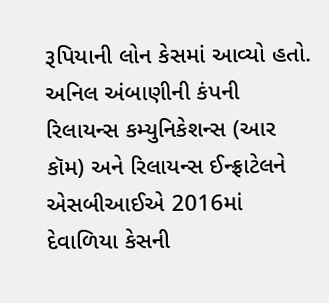રૂપિયાની લોન કેસમાં આવ્યો હતો. અનિલ અંબાણીની કંપની રિલાયન્સ કમ્યુનિકેશન્સ (આર કૉમ) અને રિલાયન્સ ઈન્ફ્રાટેલને એસબીઆઈએ 2016માં દેવાળિયા કેસની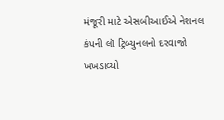મંજૂરી માટે એસબીઆઈએ નેશનલ કંપની લૉ ટ્રિબ્યુનલનો દરવાજો ખખડાવ્યો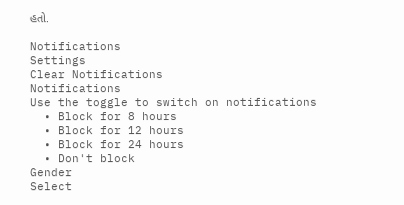હતો.

Notifications
Settings
Clear Notifications
Notifications
Use the toggle to switch on notifications
  • Block for 8 hours
  • Block for 12 hours
  • Block for 24 hours
  • Don't block
Gender
Select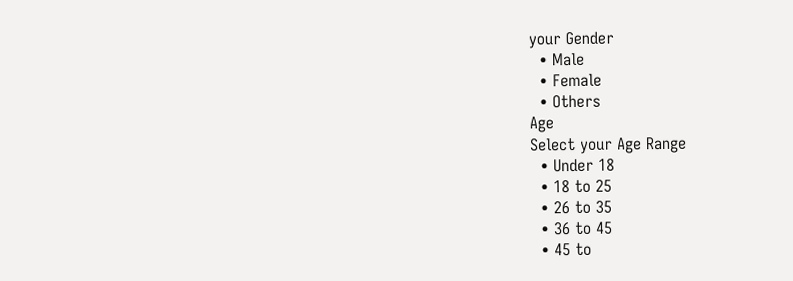your Gender
  • Male
  • Female
  • Others
Age
Select your Age Range
  • Under 18
  • 18 to 25
  • 26 to 35
  • 36 to 45
  • 45 to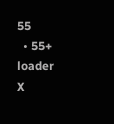55
  • 55+
loader
X